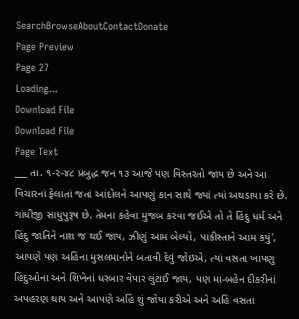SearchBrowseAboutContactDonate
Page Preview
Page 27
Loading...
Download File
Download File
Page Text
___ તા. ૧-૨-૪૮ પ્રબુદ્ધ જન ૧૩ આજે પણ વિસ્તરતો જાય છે અને આ વિચારનાં ફેલાતાં જતાં આંદોલને આપણું કાન સાથે જ્યાં ત્યાં અથડાયા કરે છે. ગાંધીજી સાધુપુરૂષ છે. તેમના કહેવા મુજબ કરવા જઈએ તો તે હિંદુ ધર્મ અને હિંદુ જાતિને નાશ જ થઈ જાય, ઝીણું આમ બેલ્યો, પાકીસ્તાને આમ કયું', આપણે પણ અહિંના મુસલમાનોને બતાવી દેવું જોઇએ, ત્યાં વસતા ખાપણુ હિંદુઓના અને શિખેનાં ધરબાર વેપાર લુંટાઈ જાય, પણ મા-બહેન દીકરીનાં અપહરણ થાય અને આપણે અહિં શું જોયા કરીએ અને અહિં વસતા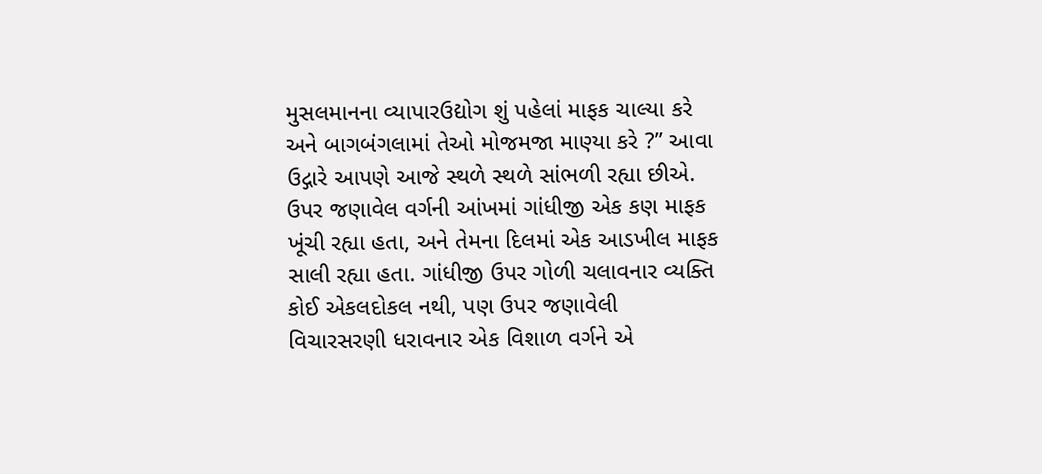મુસલમાનના વ્યાપારઉદ્યોગ શું પહેલાં માફક ચાલ્યા કરે અને બાગબંગલામાં તેઓ મોજમજા માણ્યા કરે ?” આવા ઉદ્ગારે આપણે આજે સ્થળે સ્થળે સાંભળી રહ્યા છીએ. ઉપર જણાવેલ વર્ગની આંખમાં ગાંધીજી એક કણ માફક ખૂંચી રહ્યા હતા, અને તેમના દિલમાં એક આડખીલ માફક સાલી રહ્યા હતા. ગાંધીજી ઉપર ગોળી ચલાવનાર વ્યક્તિ કોઈ એકલદોકલ નથી, પણ ઉપર જણાવેલી વિચારસરણી ધરાવનાર એક વિશાળ વર્ગને એ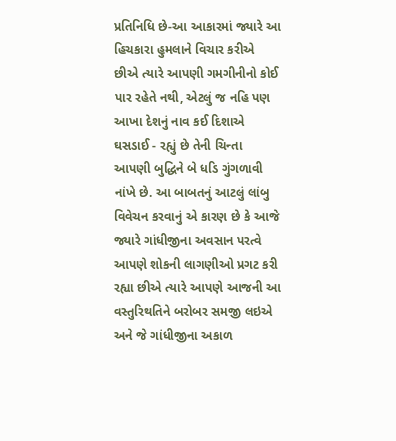પ્રતિનિધિ છે-આ આકારમાં જ્યારે આ હિચકારા હુમલાને વિચાર કરીએ છીએ ત્યારે આપણી ગમગીનીનો કોઈ પાર રહેતે નથી, એટલું જ નહિ પણ આખા દેશનું નાવ કઈ દિશાએ ઘસડાઈ - રહ્યું છે તેની ચિન્તા આપણી બુદ્ધિને બે ધડિ ગુંગળાવી નાંખે છે. આ બાબતનું આટલું લાંબુ વિવેચન કરવાનું એ કારણ છે કે આજે જ્યારે ગાંધીજીના અવસાન પરત્વે આપણે શોકની લાગણીઓ પ્રગટ કરી રહ્યા છીએ ત્યારે આપણે આજની આ વસ્તુરિથતિને બરોબર સમજી લઇએ અને જે ગાંધીજીના અકાળ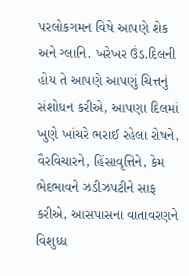પરલોકગમન વિષે આપણે શેક અને ગ્લાનિ. ખરેખર ઉંડ.દિલની હોય તે આપણે આપણું ચિત્તનું સંશોધન કરીએ, આપણા દિલમાં ખુણે ખાંચરે ભરાઈ રહેલા રોષને, વૈરવિચારને, હિંસાવૃત્તિને, કેમ ભેદભાવને ઝડીઝપટીને સાફ કરીએ, આસપાસના વાતાવરણને વિશુધ્ધ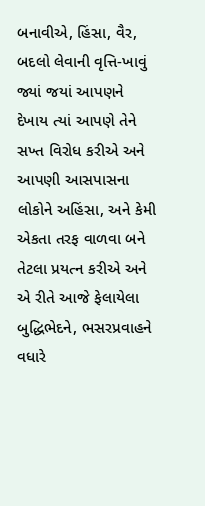બનાવીએ, હિંસા, વૈર, બદલો લેવાની વૃત્તિ-ખાવું જ્યાં જયાં આપણને દેખાય ત્યાં આપણે તેને સખ્ત વિરોધ કરીએ અને આપણી આસપાસના લોકોને અહિંસા, અને કેમી એકતા તરફ વાળવા બને તેટલા પ્રયત્ન કરીએ અને એ રીતે આજે ફેલાયેલા બુદ્ધિભેદને, ભસરપ્રવાહને વધારે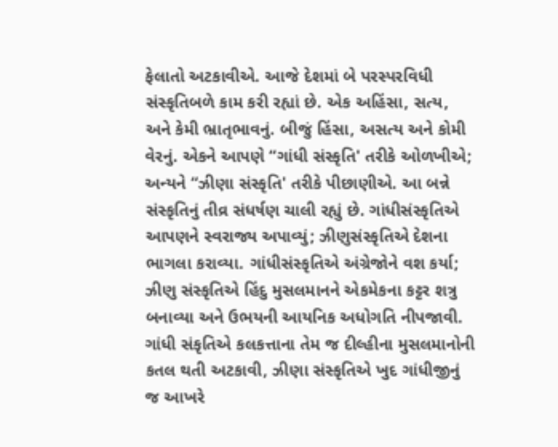ફેલાતો અટકાવીએ. આજે દેશમાં બે પરસ્પરવિધી સંસ્કૃતિબળે કામ કરી રહ્યાં છે. એક અહિંસા, સત્ય, અને કેમી ભ્રાતૃભાવનું. બીજું હિંસા, અસત્ય અને કોમી વેરનું. એકને આપણે “ગાંધી સંસ્કૃતિ' તરીકે ઓળખીએ; અન્યને “ઝીણા સંસ્કૃતિ' તરીકે પીછાણીએ. આ બન્ને સંસ્કૃતિનું તીવ્ર સંધર્ષણ ચાલી રહ્યું છે. ગાંધીસંસ્કૃતિએ આપણને સ્વરાજ્ય અપાવ્યું; ઝીણુસંસ્કૃતિએ દેશના ભાગલા કરાવ્યા. ગાંધીસંસ્કૃતિએ અંગ્રેજોને વશ કર્યા; ઝીણુ સંસ્કૃતિએ હિંદુ મુસલમાનને એકમેકના કટ્ટર શત્રુ બનાવ્યા અને ઉભયની આયનિક અધોગતિ નીપજાવી. ગાંધી સંકૃતિએ કલકત્તાના તેમ જ દીલ્હીના મુસલમાનોની કતલ થતી અટકાવી, ઝીણા સંસ્કૃતિએ ખુદ ગાંધીજીનું જ આખરે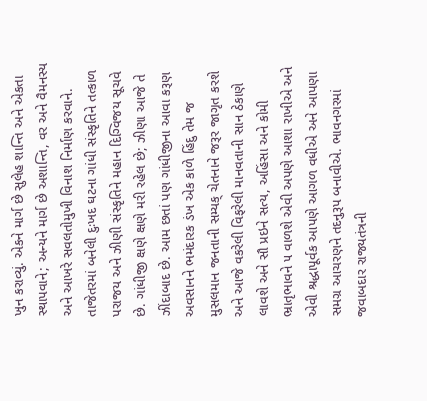ખુન કરાવ્યું. એકને માર્ગ છે સુલેહ શાન્તિ અને એકતા સ્થાપવાને; અન્યને માર્ગ છે અશાન્તિ, વર અને વૈમનસ્ય અને આખરે સવલતોમુખી વિનાશ નિર્માણ કરવાને. તાજેતરમાં બનેલી દુઃખદ ઘટના ગાંધી સંસ્કૃતિને તત્કાળ પરાજય અને ઝીણી સંસ્કૃતિને મહાન દિગ્વિજય સૂચવે છે. ગાંધીજી ક્ષણે ક્ષણે મરી રહેલ છે; ઝીણા આજે તે ઝીંદાબાદ છે. આમ છતાં પણ ગાંધીજીના આવા કરૂણ અવસાનને ભમંદારક ડંખ એક કાળે હિંદુ તેમ જ મુસલમાન જનતાની સમ્યક્ ચેતનાને જરૂર જાગૃત કરશે અને આજે વકરેલી વિફરેલી માનવતાની સાન ઠેકાણે લાવશે અને સૌ પ્રઇને સત્ય, અહિંસા અને કોમી ભ્રાતૃભાવને ૫ વાળશે એવી અપણે આશા રાખીએ અને એવી શ્રદ્ધાપૂર્વક આપણે આગળ વધીએ અને આપણા સમગ્ર આચરણને તદનુરૂપ બનાવીએ. ભાવનગરમાં જવાબદાર રાજ્યતંત્રની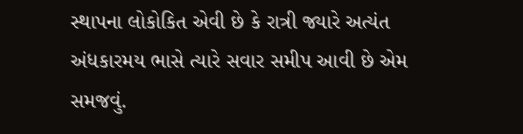સ્થાપના લોકોકિત એવી છે કે રાત્રી જ્યારે અત્યંત અંધકારમય ભાસે ત્યારે સવાર સમીપ આવી છે એમ સમજવું.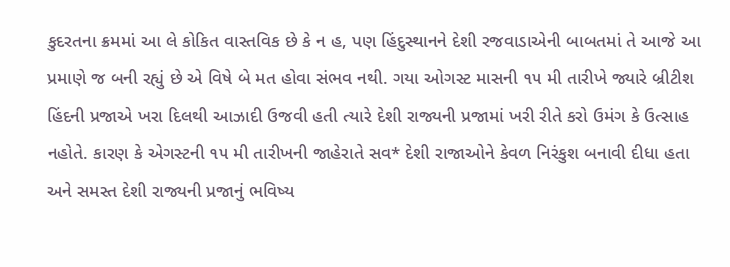કુદરતના ક્રમમાં આ લે કોકિત વાસ્તવિક છે કે ન હ, પણ હિંદુસ્થાનને દેશી રજવાડાએની બાબતમાં તે આજે આ પ્રમાણે જ બની રહ્યું છે એ વિષે બે મત હોવા સંભવ નથી. ગયા ઓગસ્ટ માસની ૧૫ મી તારીખે જ્યારે બ્રીટીશ હિંદની પ્રજાએ ખરા દિલથી આઝાદી ઉજવી હતી ત્યારે દેશી રાજ્યની પ્રજામાં ખરી રીતે કરો ઉમંગ કે ઉત્સાહ નહોતે. કારણ કે એગસ્ટની ૧૫ મી તારીખની જાહેરાતે સવ* દેશી રાજાઓને કેવળ નિરંકુશ બનાવી દીધા હતા અને સમસ્ત દેશી રાજ્યની પ્રજાનું ભવિષ્ય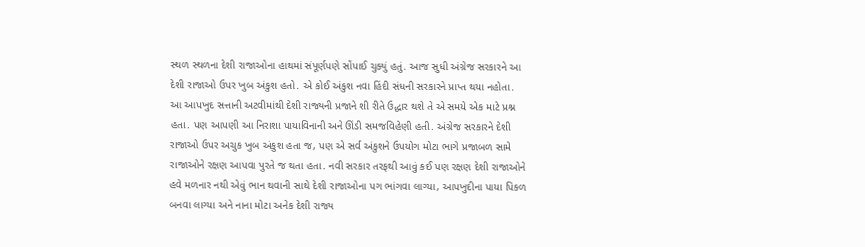સ્થળ સ્થળના દેશી રાજાઓના હાથમાં સંપૂર્ણપણે સોંપાઈ ચુક્યું હતું. આજ સુધી અંગ્રેજ સરકારને આ દેશી રાજાઓ ઉપર ખુબ અંકુશ હતો. એ કોઈ અંકુશ નવા હિંદી સંધની સરકારને પ્રાપ્ત થયા નહોતા. આ આપખુદ સત્તાની અટવીમાંથી દેશી રાજ્યની પ્રજાને શી રીતે ઉદ્ધાર થશે તે એ સમયે એક માટે પ્રશ્ન હતા. પણ આપણી આ નિરાશા પાયાવિનાની અને ઊંડી સમજવિહેણી હતી. અંગ્રેજ સરકારને દેશી રાજાઓ ઉપર અચુક ખુબ અંકુશ હતા જ, પણ એ સર્વ અંકુશને ઉપયોગ મોટા ભાગે પ્રજાબળ સામે રાજાઓને રક્ષણ આપવા પુરતે જ થતા હતા. નવી સરકાર તરફથી આવું કઈ પણ રક્ષણ દેશી રાજાઓને હવે મળનાર નથી એવું ભાન થવાની સાથે દેશી રાજાઓના પગ ભાંગવા લાગ્યા, આપખુદીના પાયા પિકળ બનવા લાગ્યા અને નાના મોટા અનેક દેશી રાજ્ય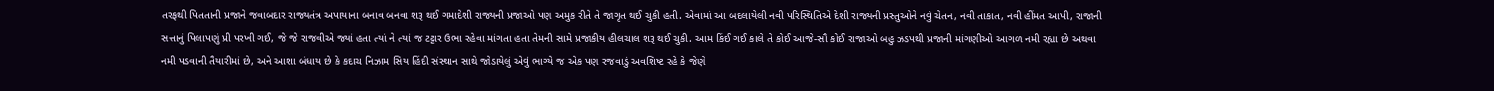તરફથી પિતતાની પ્રજાને જવાબદાર રાજ્યતંત્ર અપાયાના બનાવ બનવા શરૂ થઈ ગમાદેશી રાજ્યની પ્રજાઓ પણ અમુક રીતે તે જાગૃત થઈ ચુકી હતી. એવામાં આ બદલાયેલી નવી પરિસ્થિતિએ દેશી રાજ્યની પ્રસ્તુઓને નવું ચેતન, નવી તાકાત, નવી હીંમત આપી, રાજાની સત્તાનું પિલાપણું પ્રી પરખી ગઈ, જે જે રાજવીએ જ્યાં હતા ત્યાં ને ત્યાં જ ટટ્ટાર ઉભા રહેવા માંગતા હતા તેમની સામે પ્રજાકીય હીલચાલ શરૂ થઈ ચુકી. આમ કિંઈ ગઈ કાલે તે કોઈ આજે-સૌ કોઈ રાજાઓ બહુ ઝડપથી પ્રજાની માંગણીઓ આગળ નમી રહ્યા છે અથવા નમી પડવાની તૈયારીમાં છે, અને આશા બંધાય છે કે કદાચ નિઝામ સિય હિંદી સંસ્થાન સાથે જોડાયેલું એવું ભાગ્યે જ એક પણ રજવાડું અવશિષ્ટ રહે કે જેણે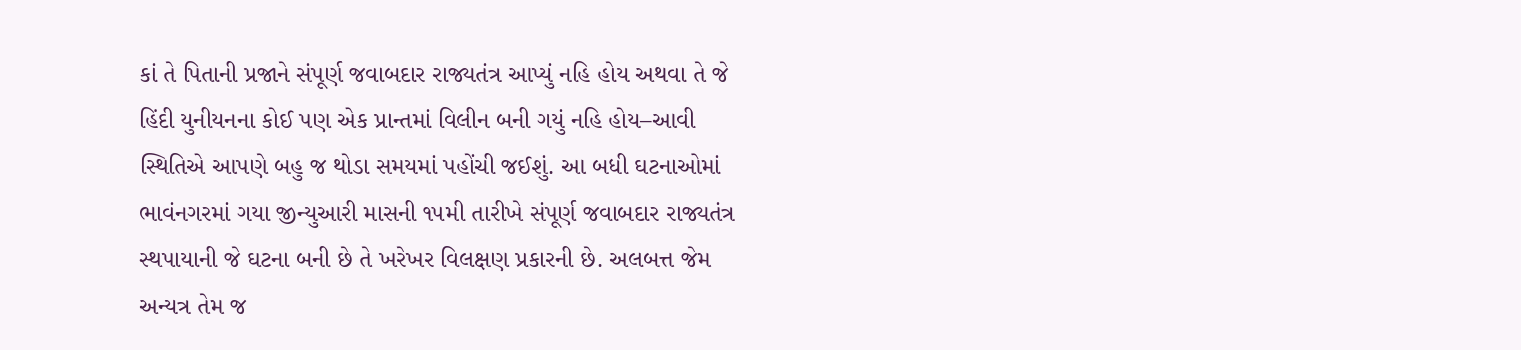કાં તે પિતાની પ્રજાને સંપૂર્ણ જવાબદાર રાજ્યતંત્ર આપ્યું નહિ હોય અથવા તે જે હિંદી યુનીયનના કોઈ પણ એક પ્રાન્તમાં વિલીન બની ગયું નહિ હોય–આવી સ્થિતિએ આપણે બહુ જ થોડા સમયમાં પહોંચી જઈશું. આ બધી ઘટનાઓમાં ભાવંનગરમાં ગયા જીન્યુઆરી માસની ૧૫મી તારીખે સંપૂર્ણ જવાબદાર રાજ્યતંત્ર સ્થપાયાની જે ઘટના બની છે તે ખરેખર વિલક્ષણ પ્રકારની છે. અલબત્ત જેમ અન્યત્ર તેમ જ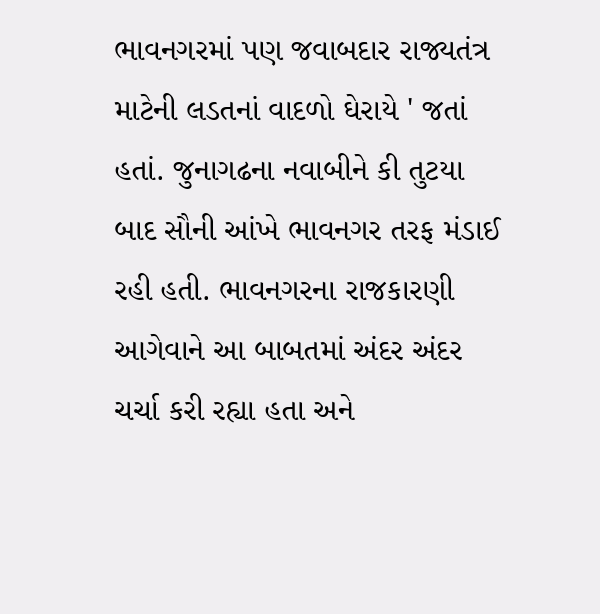ભાવનગરમાં પણ જવાબદાર રાજ્યતંત્ર માટેની લડતનાં વાદળો ઘેરાયે ' જતાં હતાં. જુનાગઢના નવાબીને કી તુટયા બાદ સૌની આંખે ભાવનગર તરફ મંડાઈ રહી હતી. ભાવનગરના રાજકારણી આગેવાને આ બાબતમાં અંદર અંદર ચર્ચા કરી રહ્યા હતા અને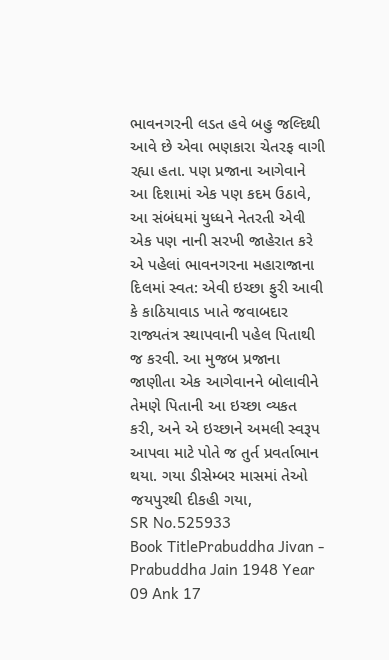ભાવનગરની લડત હવે બહુ જલ્દિથી આવે છે એવા ભણકારા ચેતરફ વાગી રહ્યા હતા. પણ પ્રજાના આગેવાને આ દિશામાં એક પણ કદમ ઉઠાવે, આ સંબંધમાં યુધ્ધને નેતરતી એવી એક પણ નાની સરખી જાહેરાત કરે એ પહેલાં ભાવનગરના મહારાજાના દિલમાં સ્વત: એવી ઇચ્છા ફુરી આવી કે કાઠિયાવાડ ખાતે જવાબદાર રાજ્યતંત્ર સ્થાપવાની પહેલ પિતાથી જ કરવી. આ મુજબ પ્રજાના જાણીતા એક આગેવાનને બોલાવીને તેમણે પિતાની આ ઇચ્છા વ્યકત કરી, અને એ ઇચ્છાને અમલી સ્વરૂપ આપવા માટે પોતે જ તુર્ત પ્રવર્તાભાન થયા. ગયા ડીસેમ્બર માસમાં તેઓ જયપુરથી દીકહી ગયા,
SR No.525933
Book TitlePrabuddha Jivan - Prabuddha Jain 1948 Year 09 Ank 17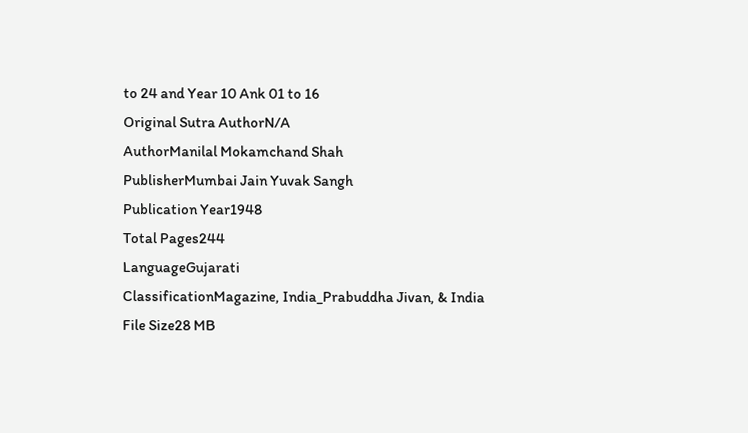to 24 and Year 10 Ank 01 to 16
Original Sutra AuthorN/A
AuthorManilal Mokamchand Shah
PublisherMumbai Jain Yuvak Sangh
Publication Year1948
Total Pages244
LanguageGujarati
ClassificationMagazine, India_Prabuddha Jivan, & India
File Size28 MB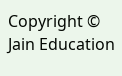Copyright © Jain Education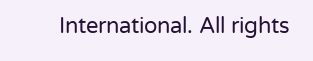International. All rights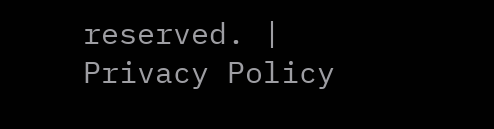reserved. | Privacy Policy